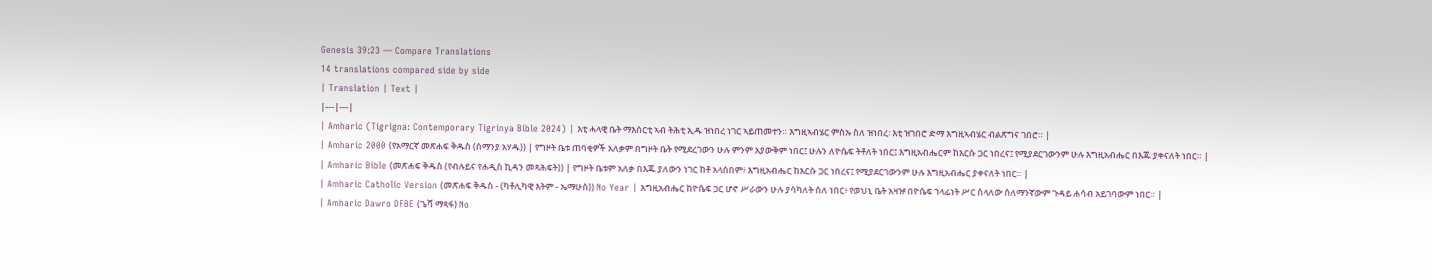Genesis 39:23 — Compare Translations
14 translations compared side by side
| Translation | Text |
|---|---|
| Amharic (Tigrigna: Contemporary Tigrinya Bible 2024) | እቲ ሓላዊ ቤት ማእሰርቲ ኣብ ትሕቲ ኢዱ ዝነበረ ነገር ኣይጠመተን። እግዚኣብሄር ምስኡ ስለ ዝነበረ፡ እቲ ዝገበሮ ድማ እግዚኣብሄር ብልጽግና ገበሮ። |
| Amharic 2000 (የአማርኛ መጽሐፍ ቅዱስ (ሰማንያ አሃዱ)) | የግዞት ቤቱ ጠባቂዎች አለቃም በግዞት ቤት የሚደረገውን ሁሉ ምንም አያውቅም ነበር፤ ሁሉን ለዮሴፍ ትቶለት ነበር፤ እግዚአብሔርም ከእርሱ ጋር ነበረና፤ የሚያደርገውንም ሁሉ እግዚአብሔር በእጁ ያቀናለት ነበር። |
| Amharic Bible (መጽሐፍ ቅዱስ (የብሉይና የሐዲስ ኪዳን መጻሕፍት)) | የግዞት ቤቱም አለቃ በእጁ ያለውን ነገር ከቶ አላሰበም፥ እግዚአብሔር ከእርሱ ጋር ነበረና፤ የሚያደርገውንም ሁሉ እግዚአብሔር ያቀናለት ነበር። |
| Amharic Catholic Version (መጽሐፍ ቅዱስ - (ካቶሊካዊ እትም - ኤማሁስ)) No Year | እግዚአብሔር ከዮሴፍ ጋር ሆኖ ሥራውን ሁሉ ያሳካለት ስለ ነበር፥ የወህኒ ቤት አዛዡ በዮሴፍ ኀላፊነት ሥር ስላለው ስለማንኛውም ጉዳይ ሐሳብ አይገባውም ነበር። |
| Amharic Dawro DFBE (ጌሻ ማጻፋ) No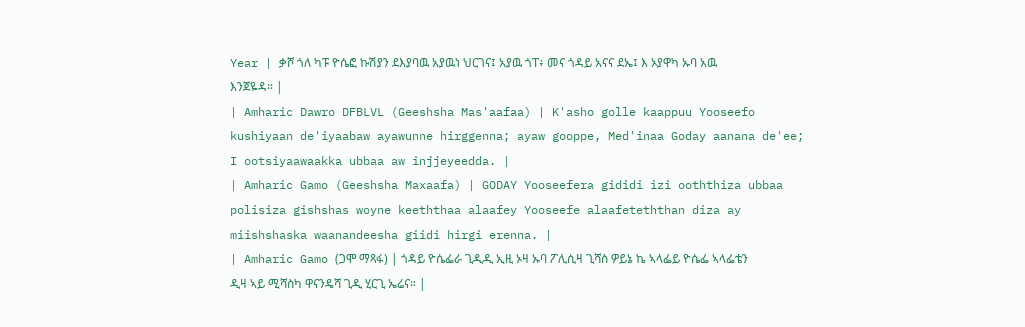Year | ቃሾ ጎለ ካፑ ዮሴፎ ኩሽያን ደእያባዉ አያዉነ ህርገና፤ አያዉ ጎፐ፥ መና ጎዳይ አናና ደኤ፤ እ ኦያዋካ ኡባ አዉ እንጀዬዳ። |
| Amharic Dawro DFBLVL (Geeshsha Mas'aafaa) | K'asho golle kaappuu Yooseefo kushiyaan de'iyaabaw ayawunne hirggenna; ayaw gooppe, Med'inaa Goday aanana de'ee; I ootsiyaawaakka ubbaa aw injjeyeedda. |
| Amharic Gamo (Geeshsha Maxaafa) | GODAY Yooseefera gididi izi ooththiza ubbaa polisiza gishshas woyne keeththaa alaafey Yooseefe alaafeteththan diza ay miishshaska waanandeesha giidi hirgi erenna. |
| Amharic Gamo (ጋሞ ማጻፋ) | ጎዳይ ዮሴፌራ ጊዲዲ ኢዚ ኦዛ ኡባ ፖሊሲዛ ጊሻስ ዎይኔ ኬ ኣላፌይ ዮሴፌ ኣላፌቴን ዲዛ ኣይ ሚሻስካ ዋናንዴሻ ጊዲ ሂርጊ ኤሬና። |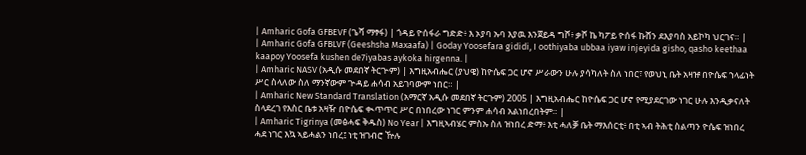| Amharic Gofa GFBEVF (ጌሻ ማፃፋ) | ጎዳይ ዮሰፋራ ግድድ፥ እ ኦያባ ኡባ እያዉ እንጀይዳ ግሾ፥ ቃሾ ኬ ካፖይ ዮሰፋ ኩሸን ደእያባስ አይኮካ ህርገና። |
| Amharic Gofa GFBLVF (Geeshsha Maxaafa) | Goday Yoosefara gididi, I oothiyaba ubbaa iyaw injeyida gisho, qasho keethaa kaapoy Yoosefa kushen de7iyabas aykoka hirgenna. |
| Amharic NASV (አዲሱ መደበኛ ትርጒም) | እግዚአብሔር (ያህዌ) ከዮሴፍ ጋር ሆኖ ሥራውን ሁሉ ያሳካለት ስለ ነበር፣ የወህኒ ቤት አዛዡ በዮሴፍ ኀላፊነት ሥር ስላለው ስለ ማንኛውም ጕዳይ ሐሳብ አይገባውም ነበር። |
| Amharic New Standard Translation (አማርኛ አዲሱ መደበኛ ትርጉም) 2005 | እግዚአብሔር ከዮሴፍ ጋር ሆኖ የሚያደርገው ነገር ሁሉ እንዲቃናለት ስላደረገ የእስር ቤቱ አዛዥ በዮሴፍ ቊጥጥር ሥር በነበረው ነገር ምንም ሐሳብ አልነበረበትም። |
| Amharic Tigrinya (መፅሓፍ ቅዱስ) No Year | እግዚኣብሄር ምስኡ ስለ ዝነበረ ድማ፥ እቲ ሓለቓ ቤት ማእሰርቲ፥ በቲ ኣብ ትሕቲ ስልጣን ዮሴፍ ዝነበረ ሓደ ነገር እኳ ኣይሓልን ነበረ፤ ነቲ ዝገብሮ ዅሉ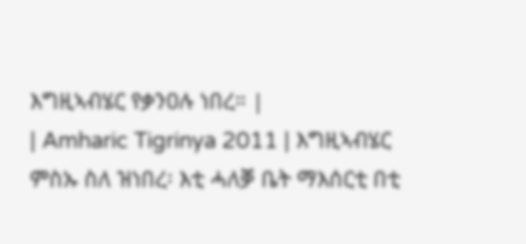እግዚኣብሄር የቃንዐሉ ነበረ። |
| Amharic Tigrinya 2011 | እግዚኣብሄር ምስኡ ስለ ዝነበረ፡ እቲ ሓለቓ ቤት ማእሰርቲ በቲ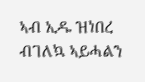ኣብ ኢዱ ዝነበረ ብገለኳ ኣይሓልን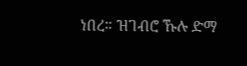ነበረ። ዝገብሮ ኹሉ ድማ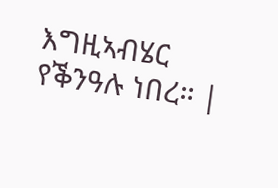እግዚኣብሄር የቕንዓሉ ነበረ። |